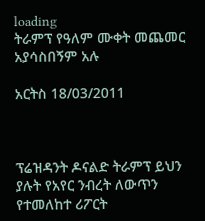loading
ትራምፕ የዓለም ሙቀት መጨመር አያሳስበኝም አሉ

አርትስ 18/03/2011



ፕሬዝዳንት ዶናልድ ትራምፕ ይህን ያሉት የአየር ንብረት ለውጥን የተመለከተ ሪፖርት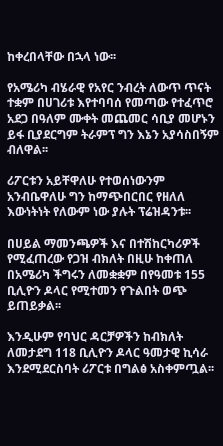ከቀረበላቸው በኋላ ነው፡፡

የአሜሪካ ብሄራዊ የአየር ንብረት ለውጥ ጥናት ተቋም በሀገሪቱ እየተባባሰ የመጣው የተፈጥሮ አደጋ በዓለም ሙቀት መጨመር ሳቢያ መሆኑን ይፋ ቢያደርግም ትራምፕ ግን እኔን አያሳስበኝም ብለዋል፡፡

ሪፖርቱን አይቸዋለሁ የተወሰነውንም አንብቤዋለሁ ግን ከማጭበርበር የዘለለ እውነትነት የለውም ነው ያሉት ፕሬዝዳንቱ፡፡

በሀይል ማመንጫዎች እና በተሽከርካሪዎች የሚፈጠረው የጋዝ ብክለት በዚሁ ከቀጠለ በአሜሪካ ችግሩን ለመቋቋም በየዓመቱ 155 ቢሊዮን ዶላር የሚተመን የጉልበት ወጭ ይጠይቃል፡፡

እንዲሁም የባህር ዳርቻዎችን ከብክለት ለመታደግ 118 ቢሊዮን ዶላር ዓመታዊ ኪሳራ እንደሚደርስባት ሪፖርቱ በግልፅ አስቀምጧል፡፡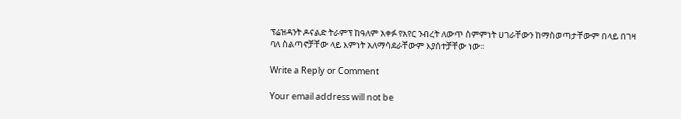ፕሬዝዳንት ዶናልድ ትራምፕ ከዓለም አቀፉ የአየር ንብረት ለውጥ ስምምነት ሀገራቸውን ከማስወጣታቸውም በላይ በገዛ ባለ ስልጣኖቻቸው ላይ እምነት አለማሳደራቸውም እያሰተቻቸው ነው፡፡

Write a Reply or Comment

Your email address will not be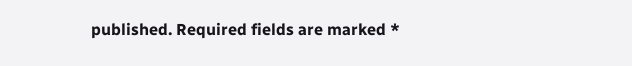published. Required fields are marked *